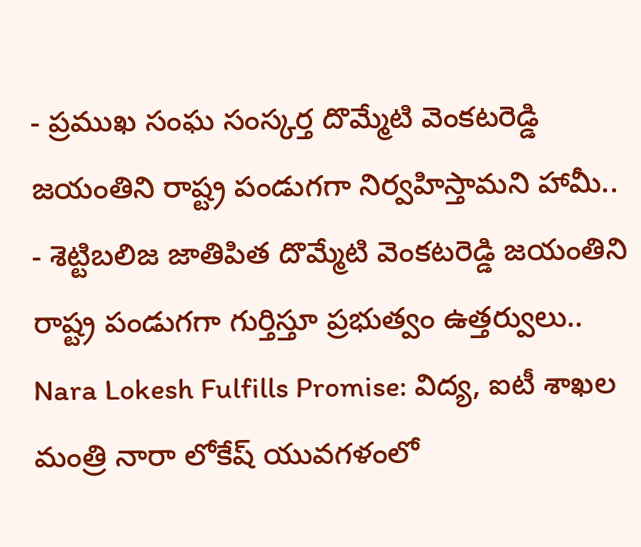- ప్రముఖ సంఘ సంస్కర్త దొమ్మేటి వెంకటరెడ్డి జయంతిని రాష్ట్ర పండుగగా నిర్వహిస్తామని హామీ..
- శెట్టిబలిజ జాతిపిత దొమ్మేటి వెంకటరెడ్డి జయంతిని రాష్ట్ర పండుగగా గుర్తిస్తూ ప్రభుత్వం ఉత్తర్వులు..
Nara Lokesh Fulfills Promise: విద్య, ఐటీ శాఖల మంత్రి నారా లోకేష్ యువగళంలో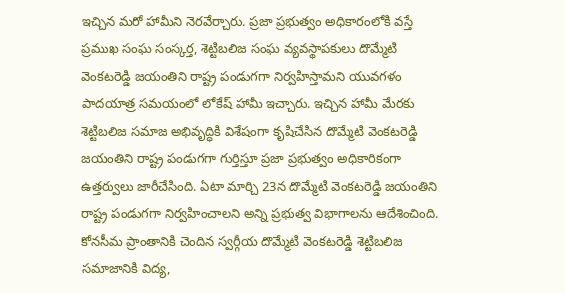ఇచ్చిన మరో హామీని నెరవేర్చారు. ప్రజా ప్రభుత్వం అధికారంలోకి వస్తే ప్రముఖ సంఘ సంస్కర్త, శెట్టిబలిజ సంఘ వ్యవస్థాపకులు దొమ్మేటి వెంకటరెడ్డి జయంతిని రాష్ట్ర పండుగగా నిర్వహిస్తామని యువగళం పాదయాత్ర సమయంలో లోకేష్ హామీ ఇచ్చారు. ఇచ్చిన హామీ మేరకు శెట్టిబలిజ సమాజ అభివృద్ధికి విశేషంగా కృషిచేసిన దొమ్మేటి వెంకటరెడ్డి జయంతిని రాష్ట్ర పండుగగా గుర్తిస్తూ ప్రజా ప్రభుత్వం అధికారికంగా ఉత్తర్వులు జారీచేసింది. ఏటా మార్చి 23న దొమ్మేటి వెంకటరెడ్డి జయంతిని రాష్ట్ర పండుగగా నిర్వహించాలని అన్ని ప్రభుత్వ విభాగాలను ఆదేశించింది. కోనసీమ ప్రాంతానికి చెందిన స్వర్గీయ దొమ్మేటి వెంకటరెడ్డి శెట్టిబలిజ సమాజానికి విద్య,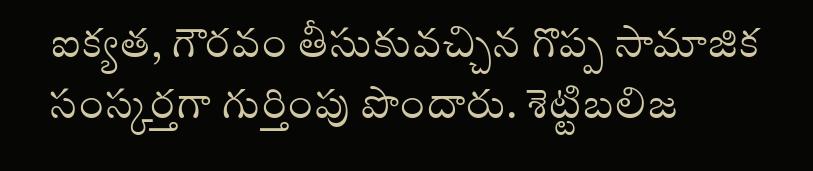ఐక్యత, గౌరవం తీసుకువచ్చిన గొప్ప సామాజిక సంస్కర్తగా గుర్తింపు పొందారు. శెట్టిబలిజ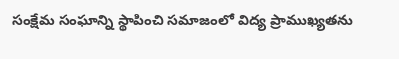సంక్షేమ సంఘాన్ని స్థాపించి సమాజంలో విద్య ప్రాముఖ్యతను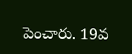పెంచారు. 19వ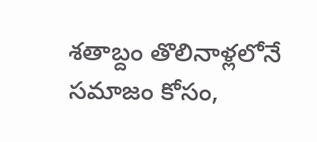శతాబ్దం తొలినాళ్లలోనే సమాజం కోసం,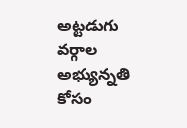అట్టడుగు వర్గాల అభ్యున్నతి కోసం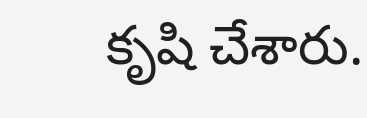కృషి చేశారు.